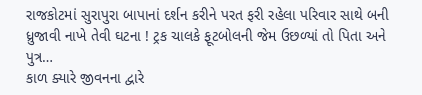રાજકોટમાં સુરાપુરા બાપાનાં દર્શન કરીને પરત ફરી રહેલા પરિવાર સાથે બની ધ્રુજાવી નાખે તેવી ઘટના ! ટ્રક ચાલકે ફૂટબોલની જેમ ઉછળ્યાં તો પિતા અને પુત્ર…
કાળ ક્યારે જીવનના દ્વારે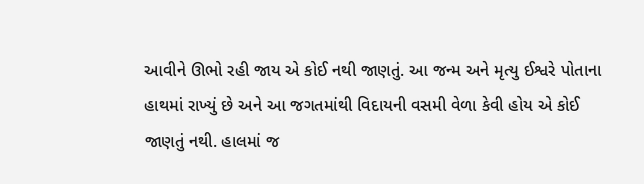આવીને ઊભો રહી જાય એ કોઈ નથી જાણતું. આ જન્મ અને મૃત્યુ ઈશ્વરે પોતાના હાથમાં રાખ્યું છે અને આ જગતમાંથી વિદાયની વસમી વેળા કેવી હોય એ કોઈ જાણતું નથી. હાલમાં જ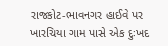રાજકોટ-ભાવનગર હાઈવે પર ખારચિયા ગામ પાસે એક દુઃખદ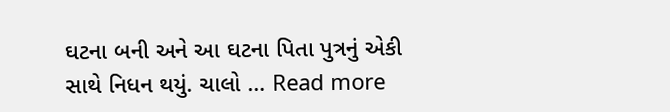ઘટના બની અને આ ઘટના પિતા પુત્રનું એકી સાથે નિધન થયું. ચાલો … Read more